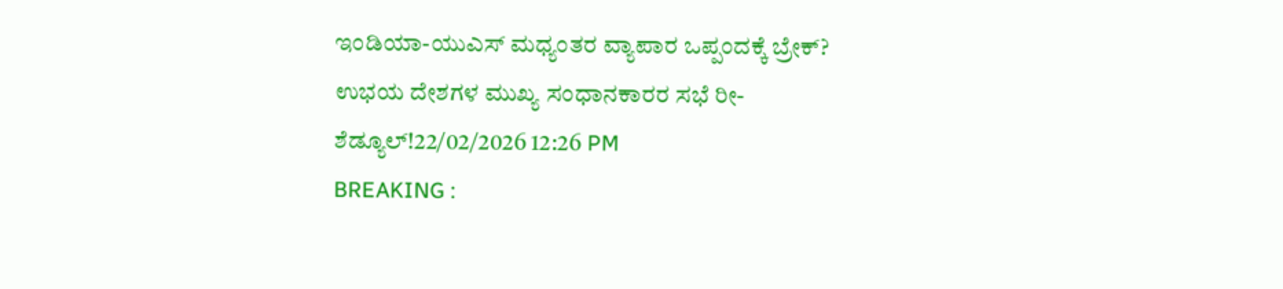ಇಂಡಿಯಾ-ಯುಎಸ್ ಮಧ್ಯಂತರ ವ್ಯಾಪಾರ ಒಪ್ಪಂದಕ್ಕೆ ಬ್ರೇಕ್? ಉಭಯ ದೇಶಗಳ ಮುಖ್ಯ ಸಂಧಾನಕಾರರ ಸಭೆ ರೀ-ಶೆಡ್ಯೂಲ್!22/02/2026 12:26 PM
BREAKING :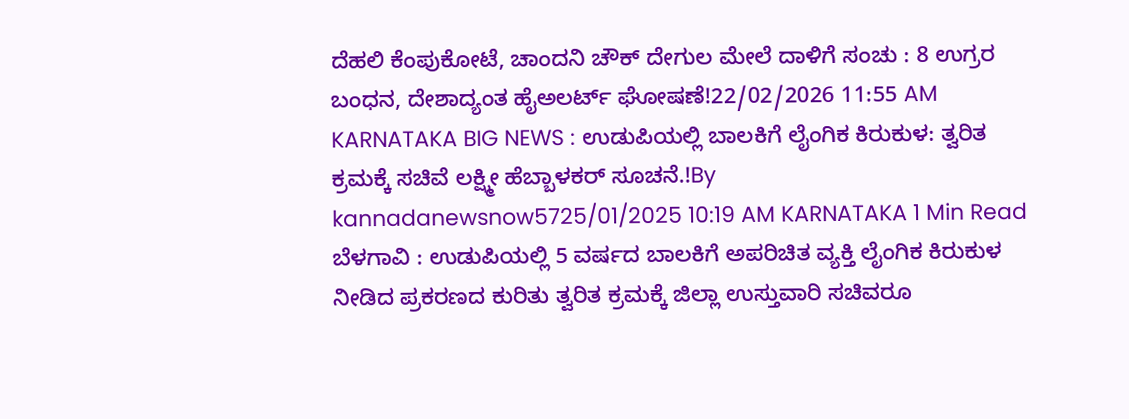ದೆಹಲಿ ಕೆಂಪುಕೋಟೆ, ಚಾಂದನಿ ಚೌಕ್ ದೇಗುಲ ಮೇಲೆ ದಾಳಿಗೆ ಸಂಚು : 8 ಉಗ್ರರ ಬಂಧನ, ದೇಶಾದ್ಯಂತ ಹೈಅಲರ್ಟ್ ಘೋಷಣೆ!22/02/2026 11:55 AM
KARNATAKA BIG NEWS : ಉಡುಪಿಯಲ್ಲಿ ಬಾಲಕಿಗೆ ಲೈಂಗಿಕ ಕಿರುಕುಳ: ತ್ವರಿತ ಕ್ರಮಕ್ಕೆ ಸಚಿವೆ ಲಕ್ಷ್ಮೀ ಹೆಬ್ಬಾಳಕರ್ ಸೂಚನೆ.!By kannadanewsnow5725/01/2025 10:19 AM KARNATAKA 1 Min Read ಬೆಳಗಾವಿ : ಉಡುಪಿಯಲ್ಲಿ 5 ವರ್ಷದ ಬಾಲಕಿಗೆ ಅಪರಿಚಿತ ವ್ಯಕ್ತಿ ಲೈಂಗಿಕ ಕಿರುಕುಳ ನೀಡಿದ ಪ್ರಕರಣದ ಕುರಿತು ತ್ವರಿತ ಕ್ರಮಕ್ಕೆ ಜಿಲ್ಲಾ ಉಸ್ತುವಾರಿ ಸಚಿವರೂ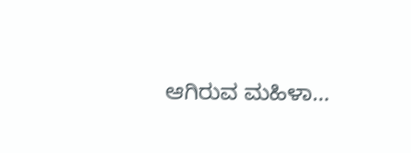ಆಗಿರುವ ಮಹಿಳಾ…